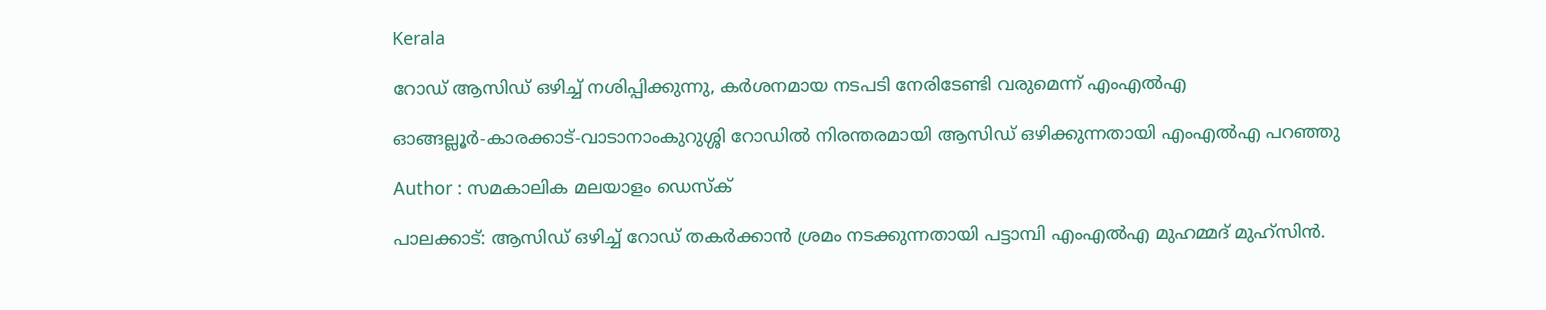Kerala

റോഡ് ആസിഡ് ഒഴിച്ച് നശിപ്പിക്കുന്നു, കര്‍ശനമായ നടപടി നേരിടേണ്ടി വരുമെന്ന് എംഎല്‍എ

ഓങ്ങല്ലൂര്‍-കാരക്കാട്-വാടാനാംകുറുശ്ശി റോഡില്‍ നിരന്തരമായി ആസിഡ് ഒഴിക്കുന്നതായി എംഎല്‍എ പറഞ്ഞു

Author : സമകാലിക മലയാളം ഡെസ്ക്

പാലക്കാട്: ആസിഡ് ഒഴിച്ച് റോഡ് തകര്‍ക്കാന്‍ ശ്രമം നടക്കുന്നതായി പട്ടാമ്പി എംഎല്‍എ മുഹമ്മദ് മുഹ്‌സിന്‍.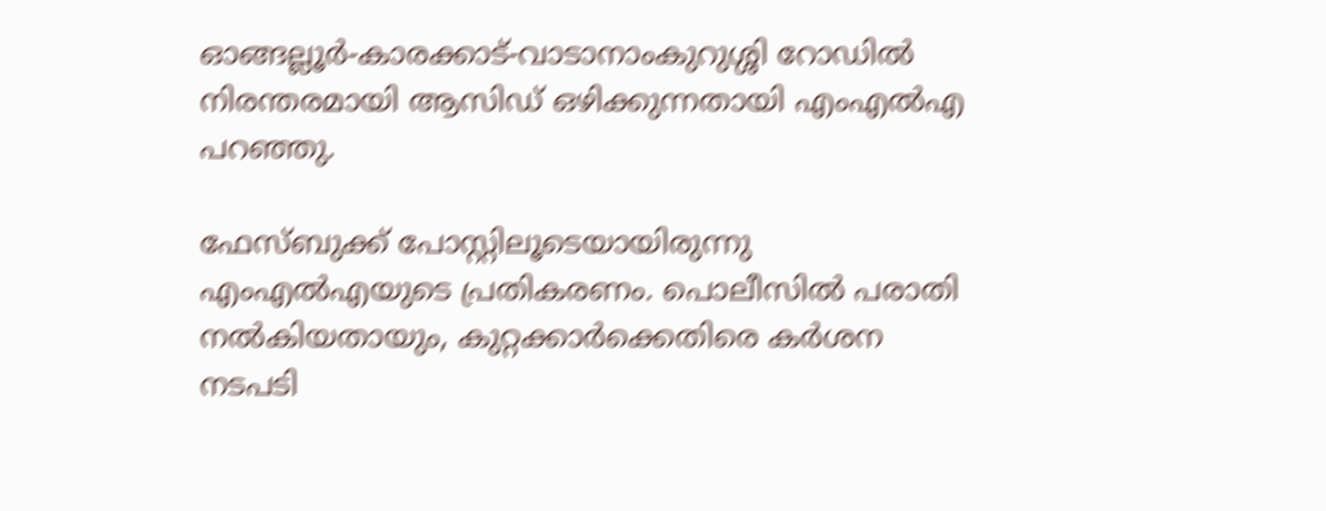ഓങ്ങല്ലൂര്‍-കാരക്കാട്-വാടാനാംകുറുശ്ശി റോഡില്‍ നിരന്തരമായി ആസിഡ് ഒഴിക്കുന്നതായി എംഎല്‍എ പറഞ്ഞു.

ഫേസ്ബുക്ക് പോസ്റ്റിലൂടെയായിരുന്നു എംഎല്‍എയുടെ പ്രതികരണം. പൊലീസില്‍ പരാതി നല്‍കിയതായും, കുറ്റക്കാര്‍ക്കെതിരെ കര്‍ശന നടപടി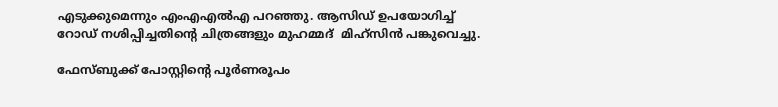എടുക്കുമെന്നും എംഎഎല്‍എ പറഞ്ഞു. ആസിഡ് ഉപയോഗിച്ച് റോഡ് നശിപ്പിച്ചതിന്റെ ചിത്രങ്ങളും മുഹമ്മദ്  മിഹ്‌സിന്‍ പങ്കുവെച്ചു.

ഫേസ്ബുക്ക് പോസ്റ്റിന്റെ പൂര്‍ണരൂപം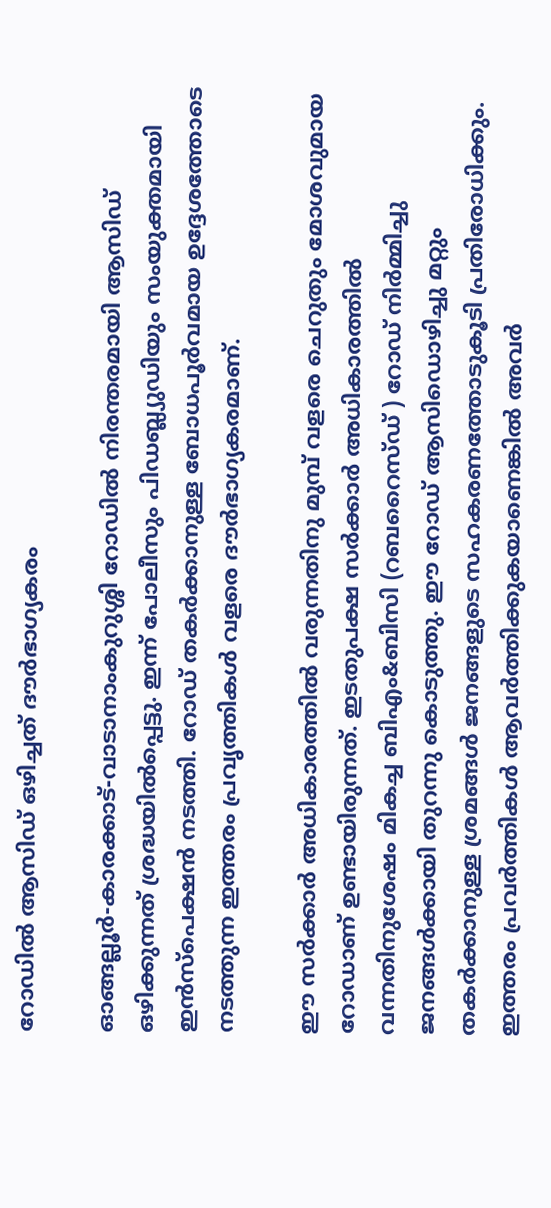റോഡില്‍ ആസിഡ് ഒഴിച്ചത് ദൗര്‍ഭാഗ്യകരം

ഓങ്ങല്ലൂര്‍-കാരക്കാട്‌-വാടാനാംകുറുശ്ശി റോഡില്‍ നിരന്തരമായി ആസിഡ് ഒഴിക്കുന്നത് ശ്രദ്ധയില്‍പ്പെട്ടു. ഇന്ന് പോലീസും പിഡബ്ല്യുഡിയും സംയുക്തമായി ഇന്‍സ്‌പെക്ഷന്‍ നടത്തി. റോഡ് തകര്‍ക്കാനുള്ള ബോധപൂര്‍വമായ ഉദ്ദേശത്തോടെ നടത്തുന്ന ഇത്തരം പ്രവൃത്തികള്‍ വളരെ ദൗര്‍ഭാഗ്യകരമാണ്.

ഈ സര്‍ക്കാര്‍ അധികാരത്തില്‍ വരുന്നതിനു മുമ്പ് വളരെ ചെറുതും മോശവുമായ റോഡാണ് ഉണ്ടായിരുന്നത്. ഇടതുപക്ഷ സര്‍ക്കാര്‍ അധികാരത്തില്‍ വന്നതിനുശേഷം മികച്ച ബിഎം&ബിസി (റബറൈസ്ഡ് ) റോഡ് നിര്‍മ്മിച്ചു ജനങ്ങള്‍ക്കായി തുറന്നു കൊടുത്തു. ഈ റോഡ് ആസിഡൊഴിച്ചു മറ്റും തകര്‍ക്കാനുള്ള ശ്രമങ്ങള്‍ ജനങ്ങളുടെ സഹകരണത്തോടുകൂടി പ്രതിരോധിക്കും. ഇത്തരം പ്രവര്‍ത്തികള്‍ ആവര്‍ത്തിക്കുകയാണെങ്കില്‍ അവര്‍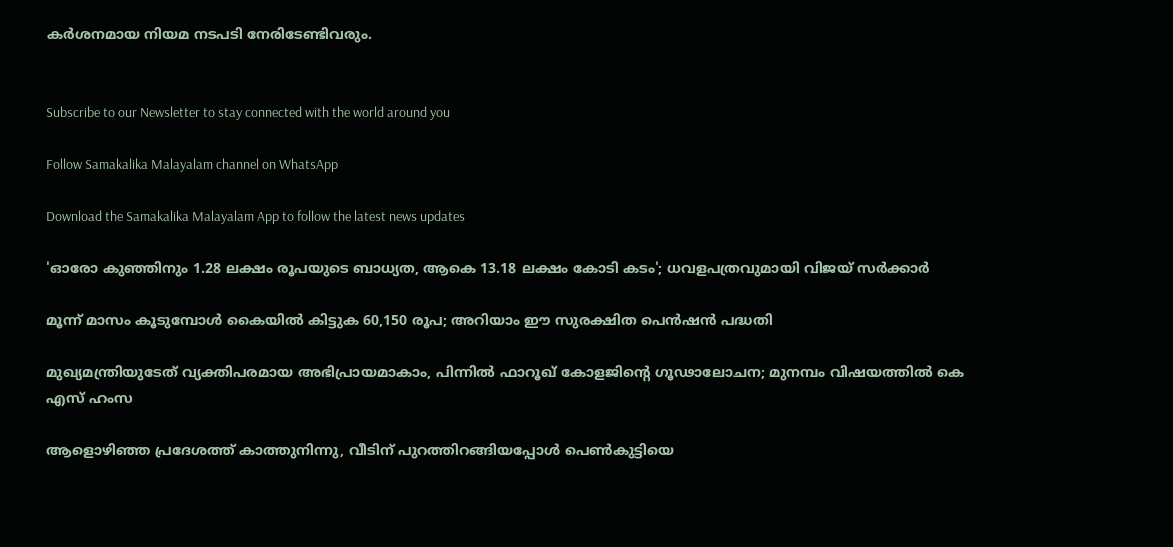കര്‍ശനമായ നിയമ നടപടി നേരിടേണ്ടിവരും.


Subscribe to our Newsletter to stay connected with the world around you

Follow Samakalika Malayalam channel on WhatsApp

Download the Samakalika Malayalam App to follow the latest news updates

'ഓരോ കുഞ്ഞിനും 1.28 ലക്ഷം രൂപയുടെ ബാധ്യത, ആകെ 13.18 ലക്ഷം കോടി കടം'; ധവളപത്രവുമായി വിജയ്‌ സർക്കാർ

മൂന്ന് മാസം കൂടുമ്പോള്‍ കൈയില്‍ കിട്ടുക 60,150 രൂപ; അറിയാം ഈ സുരക്ഷിത പെന്‍ഷന്‍ പദ്ധതി

മുഖ്യമന്ത്രിയുടേത് വ്യക്തിപരമായ അഭിപ്രായമാകാം, പിന്നിൽ ഫാറൂഖ് കോളജിന്റെ ഗൂഢാലോചന; മുനമ്പം വിഷയത്തിൽ കെ എസ് ഹംസ

ആളൊഴിഞ്ഞ പ്രദേശത്ത് കാത്തുനിന്നു, വീടിന് പുറത്തിറങ്ങിയപ്പോള്‍ പെണ്‍കുട്ടിയെ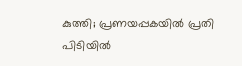കുത്തി; പ്രണയപ്പകയില്‍ പ്രതി പിടിയില്‍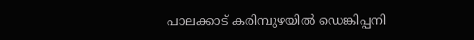പാലക്കാട് കരിമ്പുഴയിൽ ഡെങ്കിപ്പനി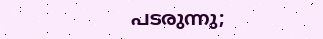പടരുന്നു;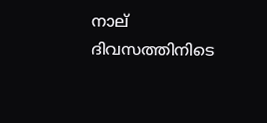നാല് ദിവസത്തിനിടെ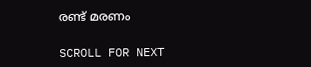രണ്ട് മരണം

SCROLL FOR NEXT